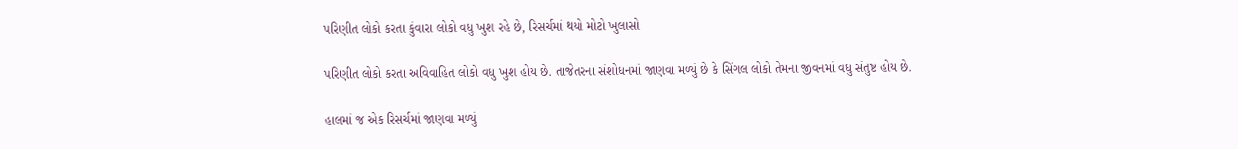પરિણીત લોકો કરતા કુંવારા લોકો વધુ ખુશ રહે છે, રિસર્ચમાં થયો મોટો ખુલાસો

પરિણીત લોકો કરતા અવિવાહિત લોકો વધુ ખુશ હોય છે. તાજેતરના સંશોધનમાં જાણવા મળ્યું છે કે સિંગલ લોકો તેમના જીવનમાં વધુ સંતુષ્ટ હોય છે.

હાલમાં જ એક રિસર્ચમાં જાણવા મળ્યું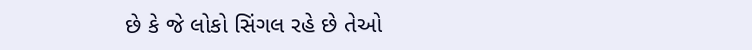છે કે જે લોકો સિંગલ રહે છે તેઓ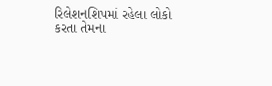રિલેશનશિપમાં રહેલા લોકો કરતા તેમના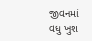જીવનમાં વધુ ખુશ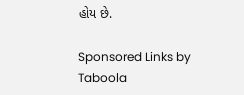હોય છે.

Sponsored Links by Taboola